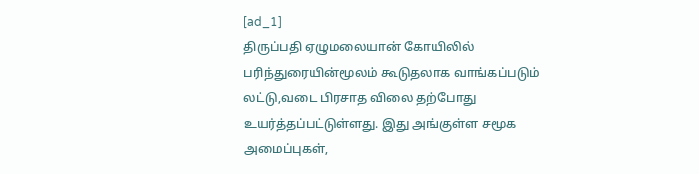[ad_1]
திருப்பதி ஏழுமலையான் கோயிலில் பரிந்துரையின்மூலம் கூடுதலாக வாங்கப்படும் லட்டு,வடை பிரசாத விலை தற்போது உயர்த்தப்பட்டுள்ளது. இது அங்குள்ள சமூக அமைப்புகள்,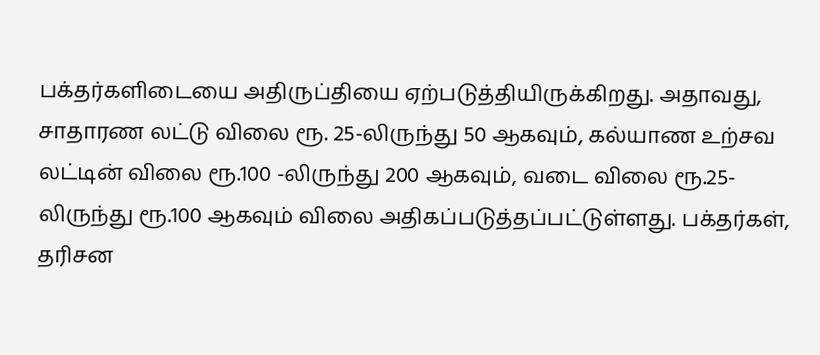பக்தர்களிடையை அதிருப்தியை ஏற்படுத்தியிருக்கிறது. அதாவது, சாதாரண லட்டு விலை ரூ. 25-லிருந்து 50 ஆகவும், கல்யாண உற்சவ லட்டின் விலை ரூ.100 -லிருந்து 200 ஆகவும், வடை விலை ரூ.25-லிருந்து ரூ.100 ஆகவும் விலை அதிகப்படுத்தப்பட்டுள்ளது. பக்தர்கள், தரிசன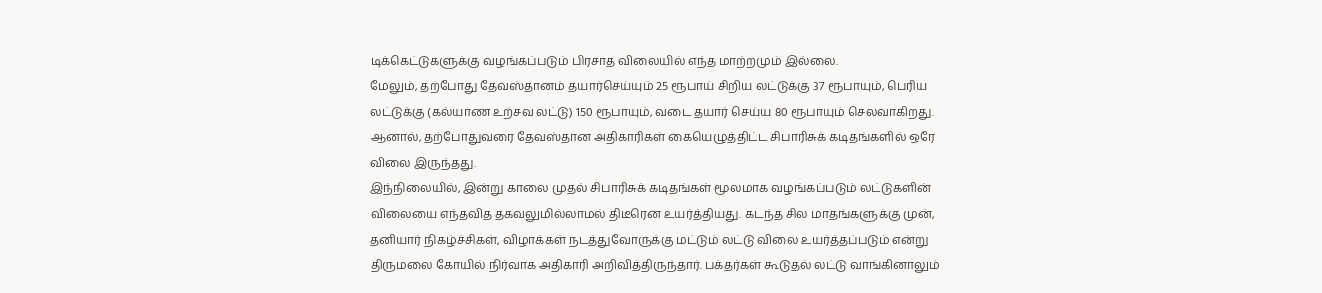டிக்கெட்டுகளுக்கு வழங்கப்படும் பிரசாத விலையில் எந்த மாற்றமும் இல்லை.
மேலும், தற்போது தேவஸ்தானம் தயார்செய்யும் 25 ரூபாய் சிறிய லட்டுக்கு 37 ரூபாயும், பெரிய லட்டுக்கு (கல்யாண உற்சவ லட்டு) 150 ரூபாயும், வடை தயார் செய்ய 80 ரூபாயும் செலவாகிறது. ஆனால், தற்போதுவரை தேவஸ்தான அதிகாரிகள் கையெழுத்திட்ட சிபாரிசுக் கடிதங்களில் ஒரே விலை இருந்தது.
இந்நிலையில், இன்று காலை முதல் சிபாரிசுக் கடிதங்கள் மூலமாக வழங்கப்படும் லட்டுகளின் விலையை எந்தவித தகவலுமில்லாமல் திடீரென உயர்த்தியது. கடந்த சில மாதங்களுக்கு முன், தனியார் நிகழ்ச்சிகள், விழாக்கள் நடத்துவோருக்கு மட்டும் லட்டு விலை உயர்த்தப்படும் என்று திருமலை கோயில் நிர்வாக அதிகாரி அறிவித்திருந்தார். பக்தர்கள் கூடுதல் லட்டு வாங்கினாலும்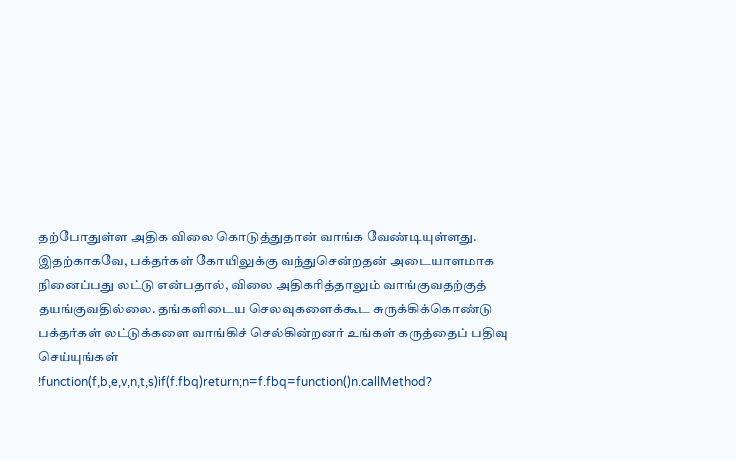தற்போதுள்ள அதிக விலை கொடுத்துதான் வாங்க வேண்டியுள்ளது. இதற்காகவே, பக்தர்கள் கோயிலுக்கு வந்துசென்றதன் அடையாளமாக நினைப்பது லட்டு என்பதால், விலை அதிகரித்தாலும் வாங்குவதற்குத் தயங்குவதில்லை. தங்களிடைய செலவுகளைக்கூட சுருக்கிக்கொண்டு பக்தர்கள் லட்டுக்களை வாங்கிச் செல்கின்றனர் உங்கள் கருத்தைப் பதிவு செய்யுங்கள்
!function(f,b,e,v,n,t,s)if(f.fbq)return;n=f.fbq=function()n.callMethod?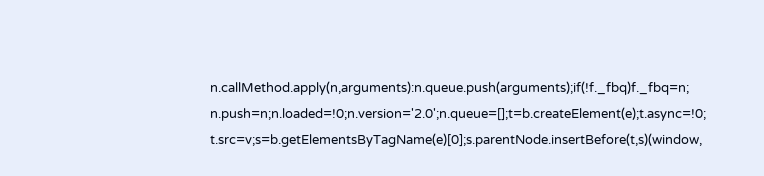n.callMethod.apply(n,arguments):n.queue.push(arguments);if(!f._fbq)f._fbq=n;
n.push=n;n.loaded=!0;n.version='2.0';n.queue=[];t=b.createElement(e);t.async=!0;
t.src=v;s=b.getElementsByTagName(e)[0];s.parentNode.insertBefore(t,s)(window,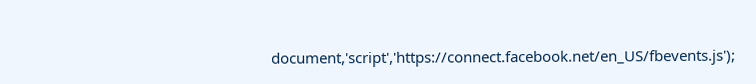document,'script','https://connect.facebook.net/en_US/fbevents.js');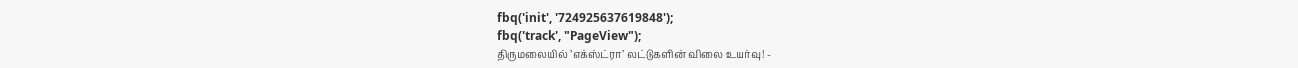fbq('init', '724925637619848');
fbq('track', "PageView");
திருமலையில் ’எக்ஸ்ட்ரா’ லட்டுகளின் விலை உயர்வு! -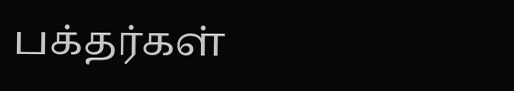பக்தர்கள்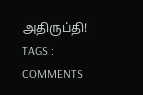அதிருப்தி!
TAGS :
COMMENTS